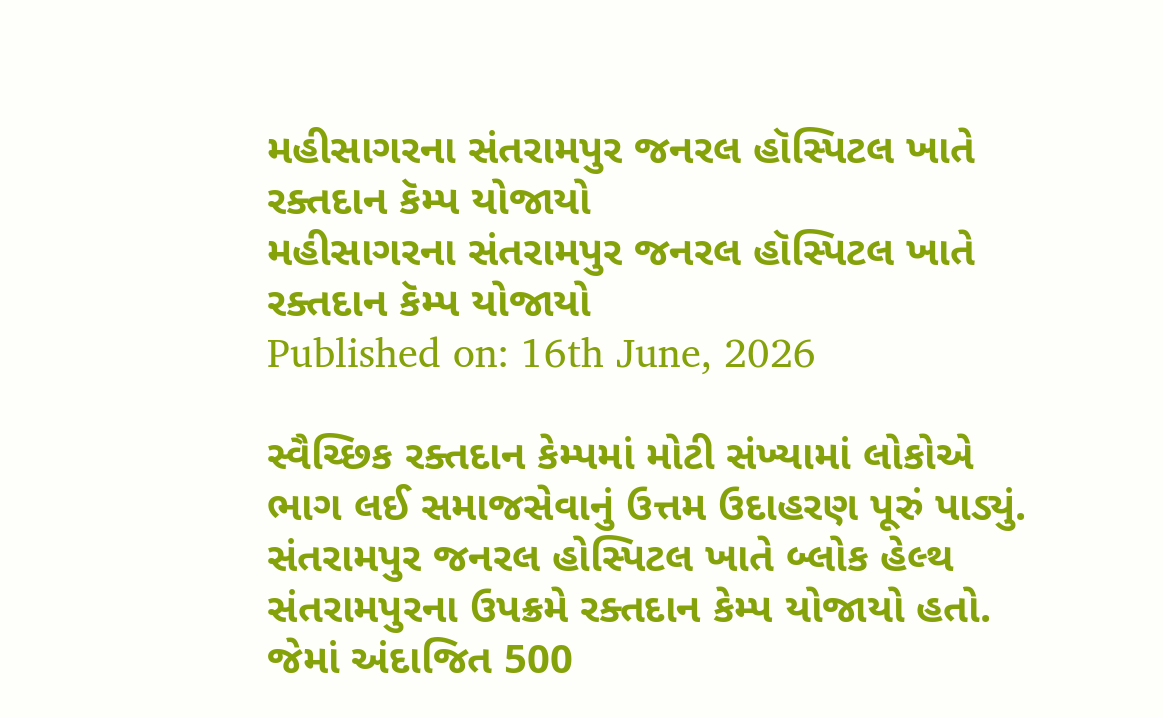મહીસાગરના સંતરામપુર જનરલ હૉસ્પિટલ ખાતે રક્તદાન કૅમ્પ યોજાયો
મહીસાગરના સંતરામપુર જનરલ હૉસ્પિટલ ખાતે રક્તદાન કૅમ્પ યોજાયો
Published on: 16th June, 2026

સ્વૈચ્છિક રક્તદાન કેમ્પમાં મોટી સંખ્યામાં લોકોએ ભાગ લઈ સમાજસેવાનું ઉત્તમ ઉદાહરણ પૂરું પાડ્યું. સંતરામપુર જનરલ હોસ્પિટલ ખાતે બ્લોક હેલ્થ સંતરામપુરના ઉપક્રમે રક્તદાન કેમ્પ યોજાયો હતો. જેમાં અંદાજિત 500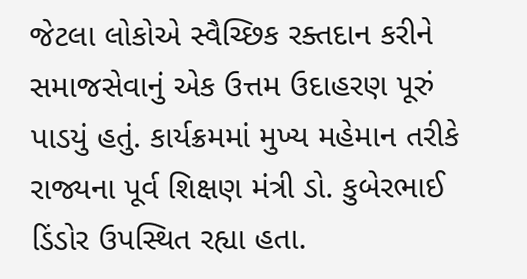જેટલા લોકોએ સ્વૈચ્છિક રક્તદાન કરીને સમાજસેવાનું એક ઉત્તમ ઉદાહરણ પૂરું પાડયું હતું. કાર્યક્રમમાં મુખ્ય મહેમાન તરીકે રાજ્યના પૂર્વ શિક્ષણ મંત્રી ડો. કુબેરભાઈ ડિંડોર ઉપસ્થિત રહ્યા હતા.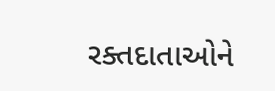રક્તદાતાઓને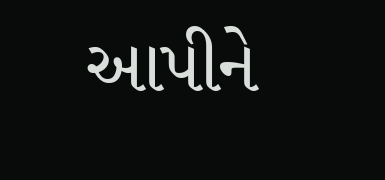આપીને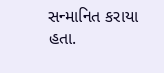સન્માનિત કરાયા હતા.